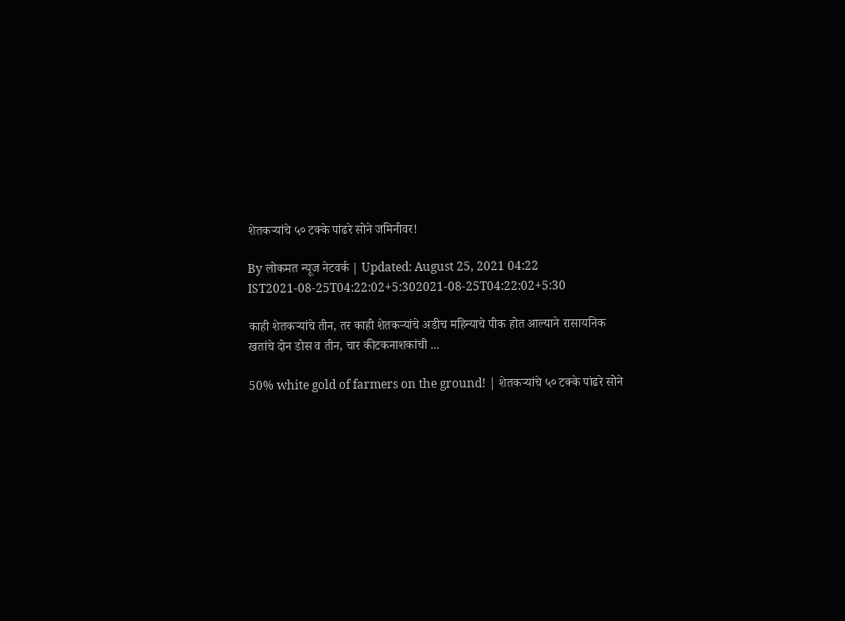शेतकऱ्यांचे ५० टक्के पांढरे सोने जमिनीवर!

By लोकमत न्यूज नेटवर्क | Updated: August 25, 2021 04:22 IST2021-08-25T04:22:02+5:302021-08-25T04:22:02+5:30

काही शेतकऱ्यांचे तीन, तर काही शेतकऱ्यांचे अडीच महिन्याचे पीक होत आल्याने रासायनिक खतांचे दोन डोस व तीन, चार कीटकनाशकांची ...

50% white gold of farmers on the ground! | शेतकऱ्यांचे ५० टक्के पांढरे सोने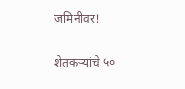जमिनीवर!

शेतकऱ्यांचे ५०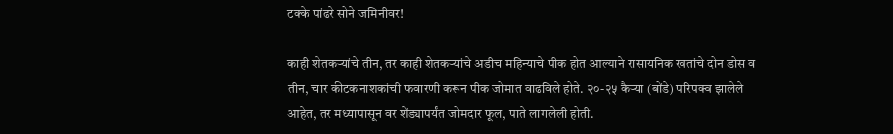टक्के पांढरे सोने जमिनीवर!

काही शेतकऱ्यांचे तीन, तर काही शेतकऱ्यांचे अडीच महिन्याचे पीक होत आल्याने रासायनिक खतांचे दोन डोस व तीन, चार कीटकनाशकांची फवारणी करून पीक जोमात वाढविले होते. २०-२५ कैऱ्या (बोंडे) परिपक्व झालेले आहेत, तर मध्यापासून वर शेंड्यापर्यंत जोमदार फूल, पाते लागलेली होती.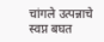चांगले उत्पन्नाचे स्वप्न बघत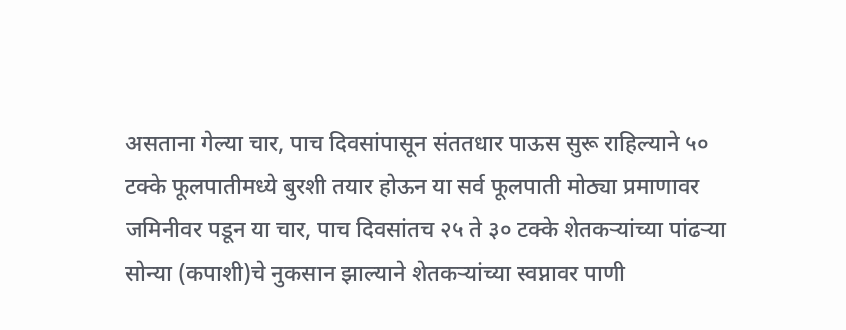असताना गेल्या चार, पाच दिवसांपासून संततधार पाऊस सुरू राहिल्याने ५० टक्के फूलपातीमध्ये बुरशी तयार होऊन या सर्व फूलपाती मोठ्या प्रमाणावर जमिनीवर पडून या चार, पाच दिवसांतच २५ ते ३० टक्के शेतकऱ्यांच्या पांढऱ्या सोन्या (कपाशी)चे नुकसान झाल्याने शेतकऱ्यांच्या स्वप्नावर पाणी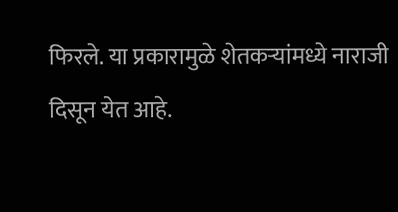फिरले. या प्रकारामुळे शेतकऱ्यांमध्ये नाराजी दिसून येत आहे.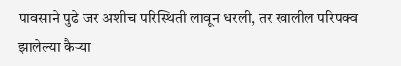पावसाने पुढे जर अशीच परिस्थिती लावून धरली, तर खालील परिपक्व झालेल्या कैऱ्या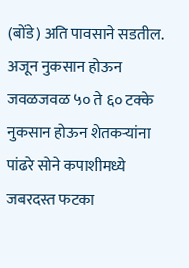(बोंडे) अति पावसाने सडतील. अजून नुकसान होऊन जवळजवळ ५० ते ६० टक्के नुकसान होऊन शेतकऱ्यांना पांढरे सोने कपाशीमध्ये जबरदस्त फटका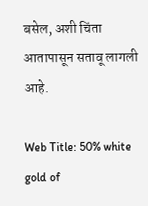बसेल, अशी चिंता आतापासून सतावू लागली आहे.

Web Title: 50% white gold of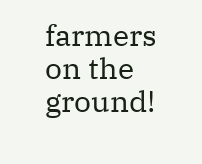farmers on the ground!